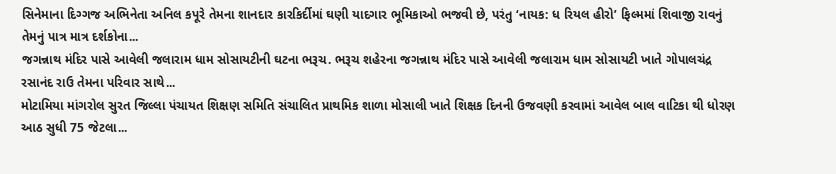સિનેમાના દિગ્ગજ અભિનેતા અનિલ કપૂરે તેમના શાનદાર કારકિર્દીમાં ઘણી યાદગાર ભૂમિકાઓ ભજવી છે, પરંતુ ‘નાયક: ધ રિયલ હીરો’ ફિલ્મમાં શિવાજી રાવનું તેમનું પાત્ર માત્ર દર્શકોના...
જગન્નાથ મંદિર પાસે આવેલી જલારામ ધામ સોસાયટીની ઘટના ભરૂચ. ભરૂચ શહેરના જગન્નાથ મંદિર પાસે આવેલી જલારામ ધામ સોસાયટી ખાતે ગોપાલચંદ્ર રસાનંદ રાઉ તેમના પરિવાર સાથે...
મોટામિયા માંગરોલ સુરત જિલ્લા પંચાયત શિક્ષણ સમિતિ સંચાલિત પ્રાથમિક શાળા મોસાલી ખાતે શિક્ષક દિનની ઉજવણી કરવામાં આવેલ બાલ વાટિકા થી ધોરણ આઠ સુધી 75 જેટલા...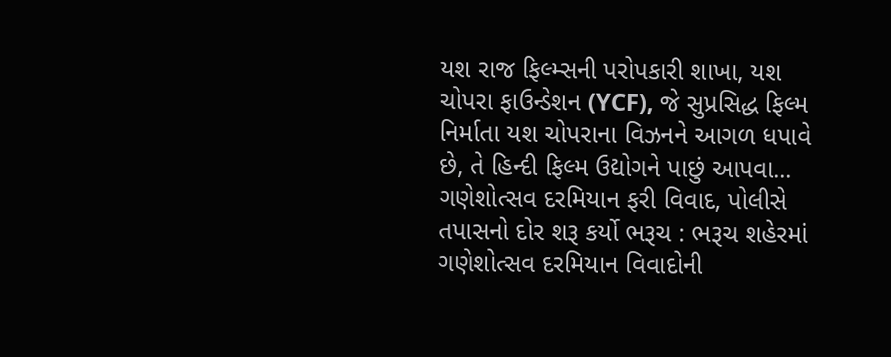યશ રાજ ફિલ્મ્સની પરોપકારી શાખા, યશ ચોપરા ફાઉન્ડેશન (YCF), જે સુપ્રસિદ્ધ ફિલ્મ નિર્માતા યશ ચોપરાના વિઝનને આગળ ધપાવે છે, તે હિન્દી ફિલ્મ ઉદ્યોગને પાછું આપવા...
ગણેશોત્સવ દરમિયાન ફરી વિવાદ, પોલીસે તપાસનો દોર શરૂ કર્યો ભરૂચ : ભરૂચ શહેરમાં ગણેશોત્સવ દરમિયાન વિવાદોની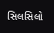સિલસિલો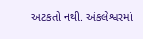અટકતો નથી. અંકલેશ્વરમાં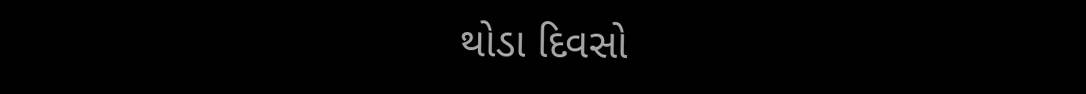થોડા દિવસો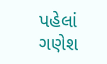પહેલાં ગણેશ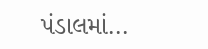પંડાલમાં...